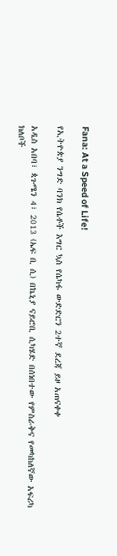Fana: At a Speed of Life!

የኢትዮጵያ ንግድ ባንክ የሴቶች እግር ኳስ የሴካፋ ውድድርን 2ተኛ ደረጃ ይዞ አጠናቀቀ

አዲስ አበባ፣ ጳጉሜን 4፣ 2013 (ኤፍ ቢ ሲ) በኬኒያ ናይሮቢ ሲካሄድ በሰነበተው የምስራቅና የመካከለኛው አፍሪካ ክለቦች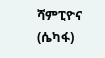ሻምፒዮና (ሴካፋ)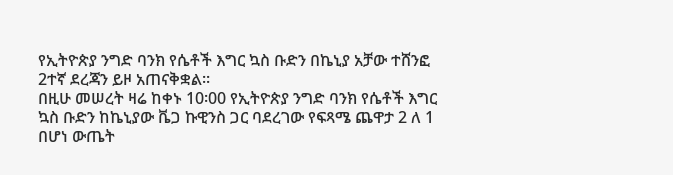የኢትዮጵያ ንግድ ባንክ የሴቶች እግር ኳስ ቡድን በኬኒያ አቻው ተሸንፎ 2ተኛ ደረጃን ይዞ አጠናቅቋል፡፡
በዚሁ መሠረት ዛሬ ከቀኑ 10፡00 የኢትዮጵያ ንግድ ባንክ የሴቶች እግር ኳስ ቡድን ከኬኒያው ቬጋ ኩዊንስ ጋር ባደረገው የፍጻሜ ጨዋታ 2 ለ 1 በሆነ ውጤት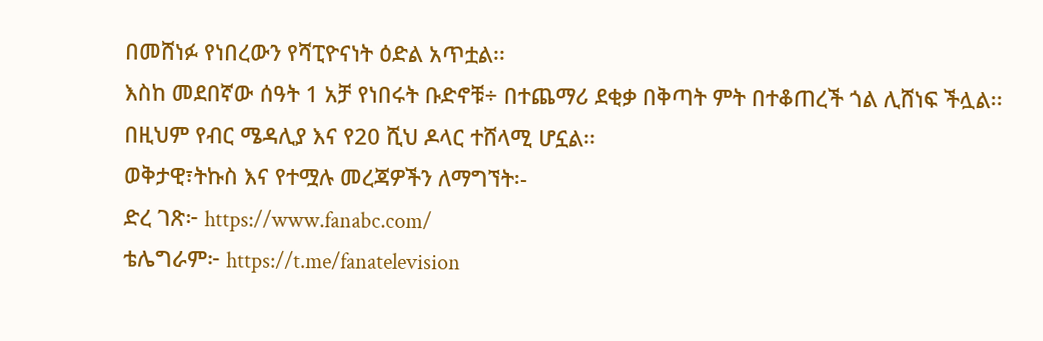በመሸነፉ የነበረውን የሻፒዮናነት ዕድል አጥቷል፡፡
እስከ መደበኛው ሰዓት 1 አቻ የነበሩት ቡድኖቹ÷ በተጨማሪ ደቂቃ በቅጣት ምት በተቆጠረች ጎል ሊሸነፍ ችሏል፡፡
በዚህም የብር ሜዳሊያ እና የ20 ሺህ ዶላር ተሸላሚ ሆኗል፡፡
ወቅታዊ፣ትኩስ እና የተሟሉ መረጃዎችን ለማግኘት፡-
ድረ ገጽ፦ https://www.fanabc.com/
ቴሌግራም፦ https://t.me/fanatelevision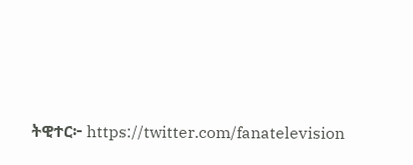ትዊተር፦ https://twitter.com/fanatelevision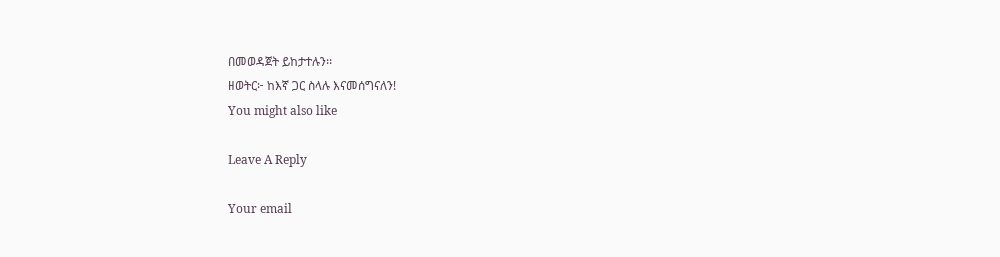በመወዳጀት ይከታተሉን፡፡
ዘወትር፦ ከእኛ ጋር ስላሉ እናመሰግናለን!
You might also like

Leave A Reply

Your email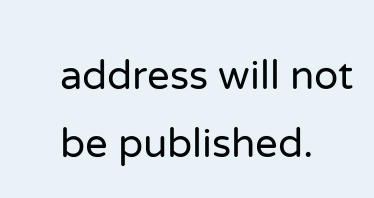address will not be published.